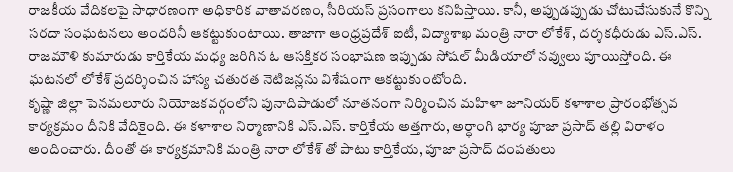రాజకీయ వేదికలపై సాధారణంగా అధికారిక వాతావరణం, సీరియస్ ప్రసంగాలు కనిపిస్తాయి. కానీ, అప్పుడప్పుడు చోటుచేసుకునే కొన్ని సరదా సంఘటనలు అందరినీ ఆకట్టుకుంటాయి. తాజాగా ఆంధ్రప్రదేశ్ ఐటీ, విద్యాశాఖ మంత్రి నారా లోకేశ్, దర్శకధీరుడు ఎస్.ఎస్. రాజమౌళి కుమారుడు కార్తికేయ మధ్య జరిగిన ఓ ఆసక్తికర సంభాషణ ఇప్పుడు సోషల్ మీడియాలో నవ్వులు పూయిస్తోంది. ఈ ఘటనలో లోకేశ్ ప్రదర్శించిన హాస్య చతురత నెటిజన్లను విశేషంగా ఆకట్టుకుంటోంది.
కృష్ణా జిల్లా పెనమలూరు నియోజకవర్గంలోని పునాదిపాడులో నూతనంగా నిర్మించిన మహిళా జూనియర్ కళాశాల ప్రారంభోత్సవ కార్యక్రమం దీనికి వేదికైంది. ఈ కళాశాల నిర్మాణానికి ఎస్.ఎస్. కార్తికేయ అత్తగారు, అర్ధాంగి భార్య పూజా ప్రసాద్ తల్లి విరాళం అందించారు. దీంతో ఈ కార్యక్రమానికి మంత్రి నారా లోకేశ్ తో పాటు కార్తికేయ, పూజా ప్రసాద్ దంపతులు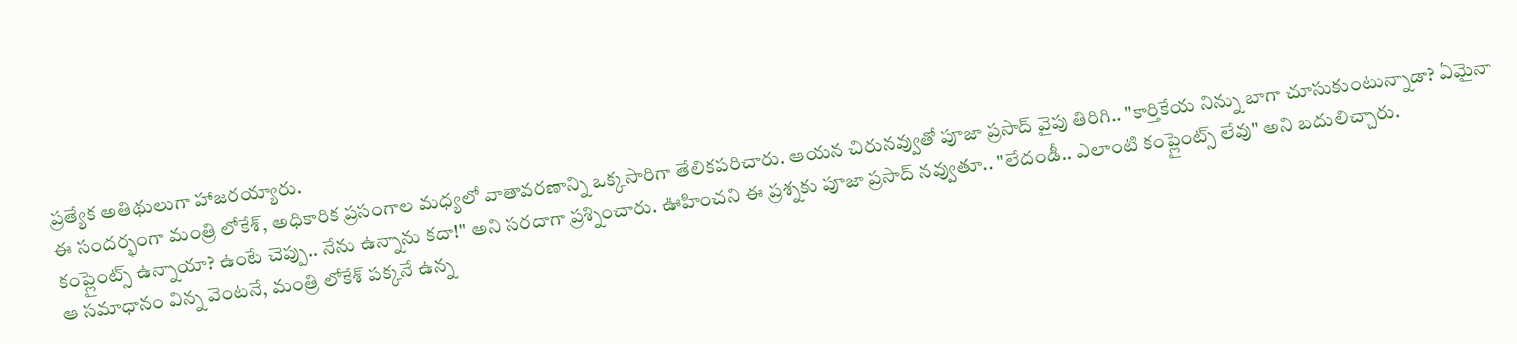ప్రత్యేక అతిథులుగా హాజరయ్యారు.
ఈ సందర్భంగా మంత్రి లోకేశ్, అధికారిక ప్రసంగాల మధ్యలో వాతావరణాన్ని ఒక్కసారిగా తేలికపరిచారు. ఆయన చిరునవ్వుతో పూజా ప్రసాద్ వైపు తిరిగి.. "కార్తికేయ నిన్ను బాగా చూసుకుంటున్నాడా? ఏమైనా కంప్లైంట్స్ ఉన్నాయా? ఉంటే చెప్పు.. నేను ఉన్నాను కదా!" అని సరదాగా ప్రశ్నించారు. ఊహించని ఈ ప్రశ్నకు పూజా ప్రసాద్ నవ్వుతూ.. "లేదండీ.. ఎలాంటి కంప్లైంట్స్ లేవు" అని బదులిచ్చారు.
ఆ సమాధానం విన్న వెంటనే, మంత్రి లోకేశ్ పక్కనే ఉన్న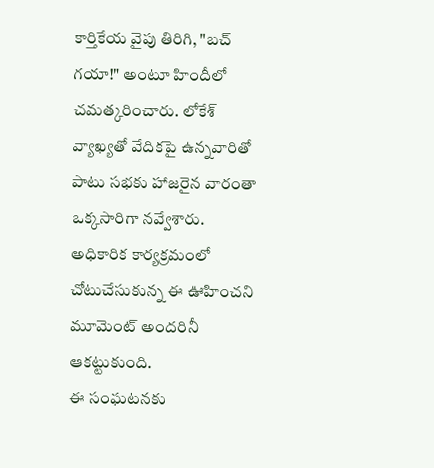కార్తికేయ వైపు తిరిగి, "బచ్ గయా!" అంటూ హిందీలో చమత్కరించారు. లోకేశ్ వ్యాఖ్యతో వేదికపై ఉన్నవారితో పాటు సభకు హాజరైన వారంతా ఒక్కసారిగా నవ్వేశారు. అధికారిక కార్యక్రమంలో చోటుచేసుకున్న ఈ ఊహించని మూమెంట్ అందరినీ ఆకట్టుకుంది.
ఈ సంఘటనకు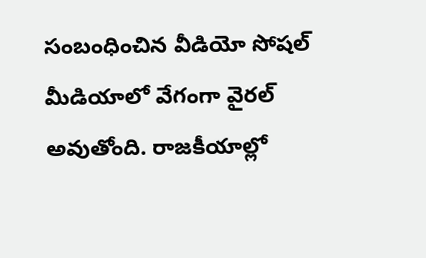సంబంధించిన వీడియో సోషల్ మీడియాలో వేగంగా వైరల్ అవుతోంది. రాజకీయాల్లో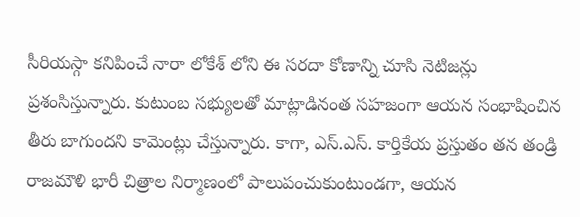సీరియస్గా కనిపించే నారా లోకేశ్ లోని ఈ సరదా కోణాన్ని చూసి నెటిజన్లు ప్రశంసిస్తున్నారు. కుటుంబ సభ్యులతో మాట్లాడినంత సహజంగా ఆయన సంభాషించిన తీరు బాగుందని కామెంట్లు చేస్తున్నారు. కాగా, ఎస్.ఎస్. కార్తికేయ ప్రస్తుతం తన తండ్రి రాజమౌళి భారీ చిత్రాల నిర్మాణంలో పాలుపంచుకుంటుండగా, ఆయన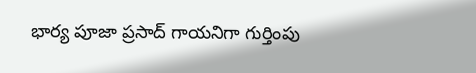భార్య పూజా ప్రసాద్ గాయనిగా గుర్తింపు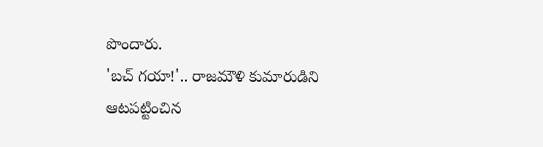పొందారు.
'బచ్ గయా!'.. రాజమౌళి కుమారుడిని ఆటపట్టించిన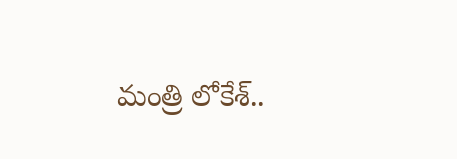మంత్రి లోకేశ్..